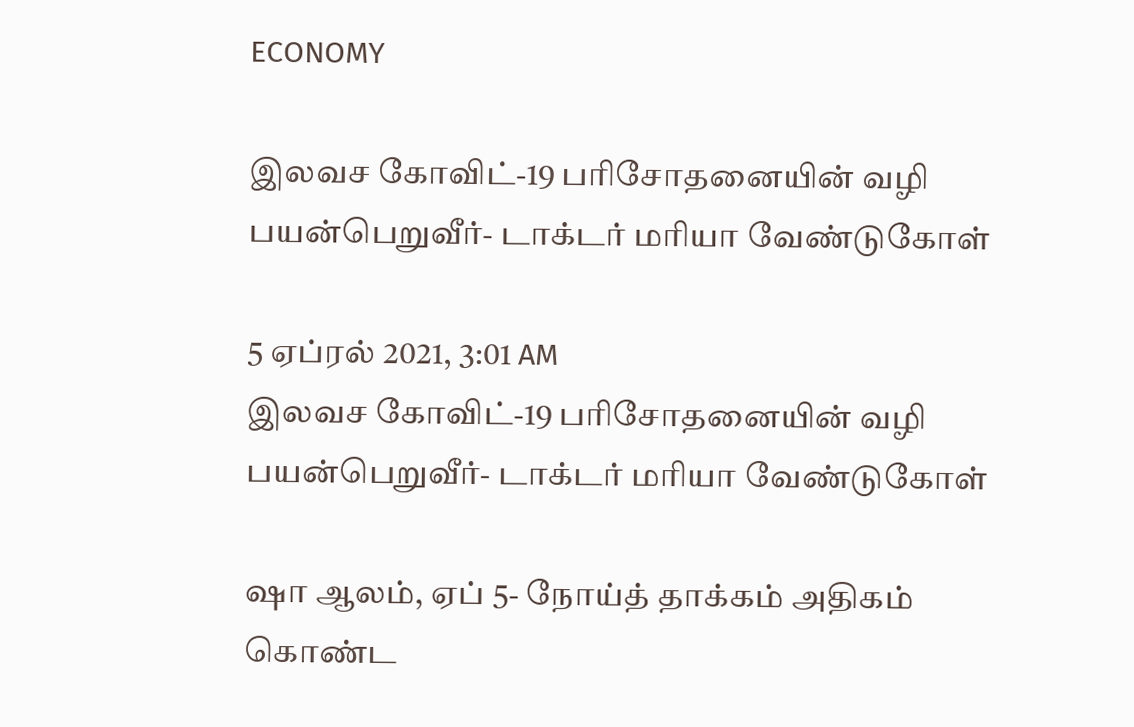ECONOMY

இலவச கோவிட்-19 பரிசோதனையின் வழி பயன்பெறுவீர்- டாக்டர் மரியா வேண்டுகோள்

5 ஏப்ரல் 2021, 3:01 AM
இலவச கோவிட்-19 பரிசோதனையின் வழி பயன்பெறுவீர்- டாக்டர் மரியா வேண்டுகோள்

ஷா ஆலம், ஏப் 5- நோய்த் தாக்கம் அதிகம் கொண்ட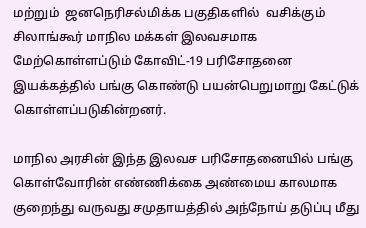மற்றும்  ஜனநெரிசல்மிக்க பகுதிகளில்  வசிக்கும் சிலாங்கூர் மாநில மக்கள் இலவசமாக மேற்கொள்ளப்டும் கோவிட்-19 பரிசோதனை இயக்கத்தில் பங்கு கொண்டு பயன்பெறுமாறு கேட்டுக் கொள்ளப்படுகின்றனர்.

மாநில அரசின் இந்த இலவச பரிசோதனையில் பங்கு கொள்வோரின் எண்ணிக்கை அண்மைய காலமாக குறைந்து வருவது சமுதாயத்தில் அந்நோய் தடுப்பு மீது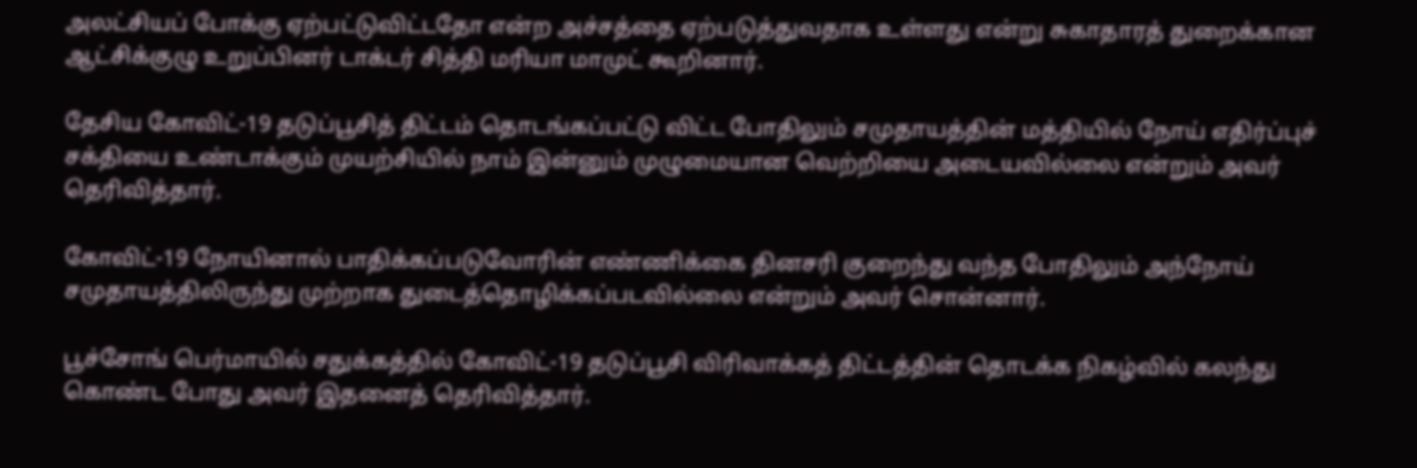அலட்சியப் போக்கு ஏற்பட்டுவிட்டதோ என்ற அச்சத்தை ஏற்படுத்துவதாக உள்ளது என்று சுகாதாரத் துறைக்கான ஆட்சிக்குழு உறுப்பினர் டாக்டர் சித்தி மரியா மாமுட் கூறினார்.

தேசிய கோவிட்-19 தடுப்பூசித் திட்டம் தொடங்கப்பட்டு விட்ட போதிலும் சமுதாயத்தின் மத்தியில் நோய் எதிர்ப்புச் சக்தியை உண்டாக்கும் முயற்சியில் நாம் இன்னும் முழுமையான வெற்றியை அடையவில்லை என்றும் அவர் தெரிவித்தார்.

கோவிட்-19 நோயினால் பாதிக்கப்படுவோரின் எண்ணிக்கை தினசரி குறைந்து வந்த போதிலும் அந்நோய் சமுதாயத்திலிருந்து முற்றாக துடைத்தொழிக்கப்படவில்லை என்றும் அவர் சொன்னார்.

பூச்சோங் பெர்மாயில் சதுக்கத்தில் கோவிட்-19 தடுப்பூசி விரிவாக்கத் திட்டத்தின் தொடக்க நிகழ்வில் கலந்து கொண்ட போது அவர் இதனைத் தெரிவித்தார்.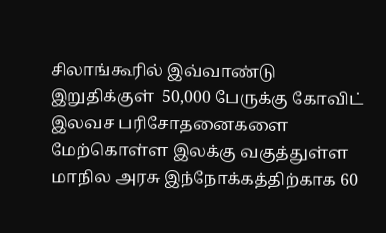சிலாங்கூரில் இவ்வாண்டு இறுதிக்குள்  50,000 பேருக்கு கோவிட் இலவச பரிசோதனைகளை மேற்கொள்ள இலக்கு வகுத்துள்ள  மாநில அரசு இந்நோக்கத்திற்காக 60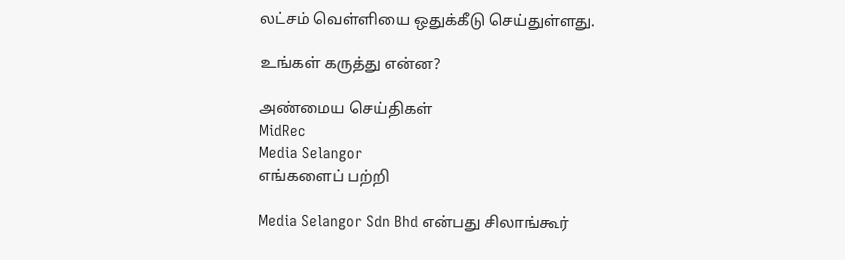லட்சம் வெள்ளியை ஒதுக்கீடு செய்துள்ளது.

உங்கள் கருத்து என்ன?

அண்மைய செய்திகள்
MidRec
Media Selangor
எங்களைப் பற்றி

Media Selangor Sdn Bhd என்பது சிலாங்கூர்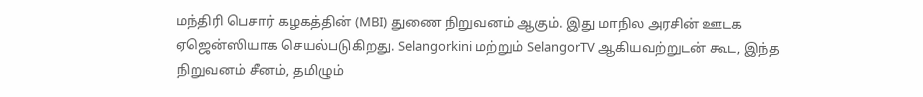மந்திரி பெசார் கழகத்தின் (MBI) துணை நிறுவனம் ஆகும். இது மாநில அரசின் ஊடக ஏஜென்ஸியாக செயல்படுகிறது. Selangorkini மற்றும் SelangorTV ஆகியவற்றுடன் கூட, இந்த நிறுவனம் சீனம், தமிழும்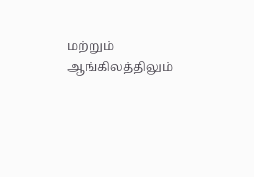மற்றும் ஆங்கிலத்திலும்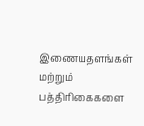இணையதளங்கள் மற்றும் பத்திரிகைகளை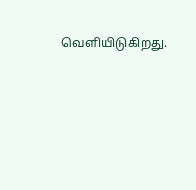வெளியிடுகிறது.